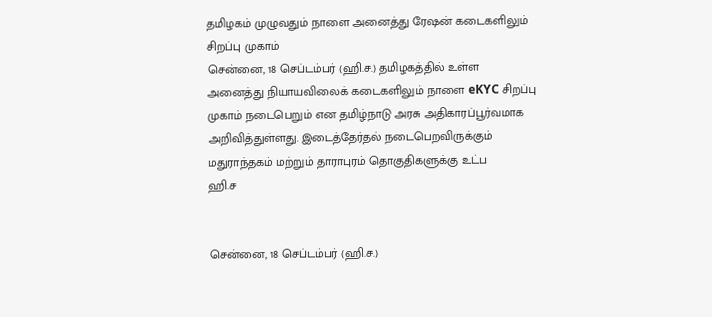தமிழகம் முழுவதும் நாளை அனைத்து ரேஷன் கடைகளிலும் சிறப்பு முகாம்
சென்னை, 18 செப்டம்பர் (ஹி.ச.) தமிழகத்தில் உள்ள அனைத்து நியாயவிலைக் கடைகளிலும் நாளை eKYC சிறப்பு முகாம் நடைபெறும் என தமிழ்நாடு அரசு அதிகாரப்பூர்வமாக அறிவித்துள்ளது. இடைத்தேர்தல் நடைபெறவிருக்கும் மதுராந்தகம் மற்றும் தாராபுரம் தொகுதிகளுக்கு உட்ப
ஹி.ச


சென்னை, 18 செப்டம்பர் (ஹி.ச.)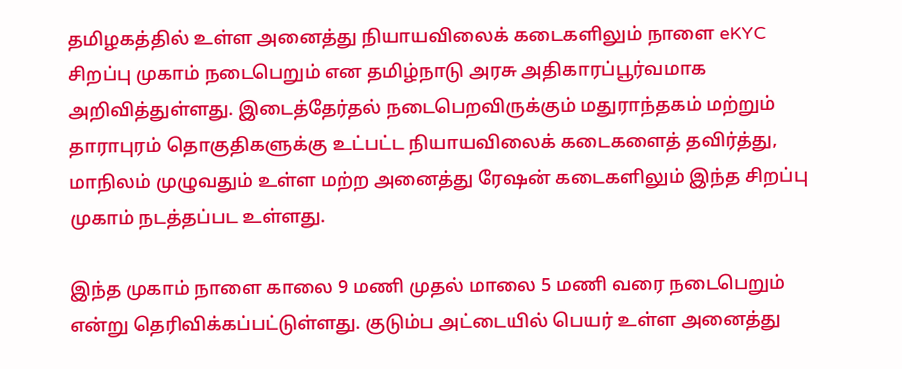தமிழகத்தில் உள்ள அனைத்து நியாயவிலைக் கடைகளிலும் நாளை eKYC சிறப்பு முகாம் நடைபெறும் என தமிழ்நாடு அரசு அதிகாரப்பூர்வமாக அறிவித்துள்ளது. இடைத்தேர்தல் நடைபெறவிருக்கும் மதுராந்தகம் மற்றும் தாராபுரம் தொகுதிகளுக்கு உட்பட்ட நியாயவிலைக் கடைகளைத் தவிர்த்து, மாநிலம் முழுவதும் உள்ள மற்ற அனைத்து ரேஷன் கடைகளிலும் இந்த சிறப்பு முகாம் நடத்தப்பட உள்ளது.

இந்த முகாம் நாளை காலை 9 மணி முதல் மாலை 5 மணி வரை நடைபெறும் என்று தெரிவிக்கப்பட்டுள்ளது. குடும்ப அட்டையில் பெயர் உள்ள அனைத்து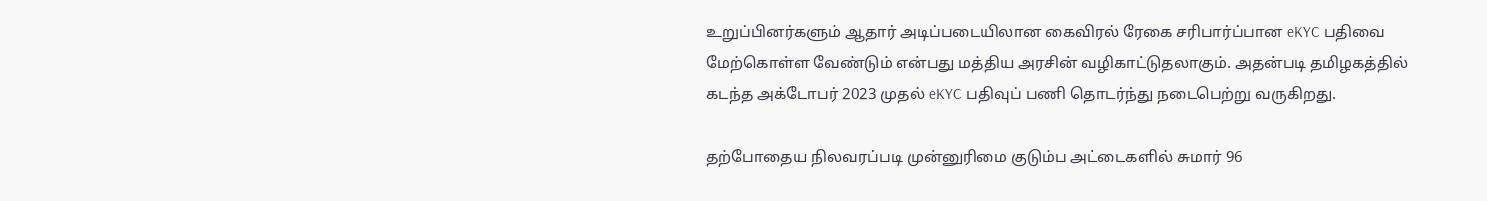உறுப்பினர்களும் ஆதார் அடிப்படையிலான கைவிரல் ரேகை சரிபார்ப்பான eKYC பதிவை மேற்கொள்ள வேண்டும் என்பது மத்திய அரசின் வழிகாட்டுதலாகும். அதன்படி தமிழகத்தில் கடந்த அக்டோபர் 2023 முதல் eKYC பதிவுப் பணி தொடர்ந்து நடைபெற்று வருகிறது.

தற்போதைய நிலவரப்படி முன்னுரிமை குடும்ப அட்டைகளில் சுமார் 96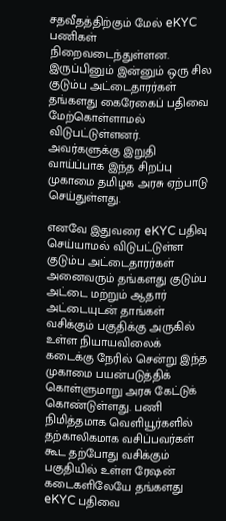சதவீதத்திற்கும் மேல் eKYC பணிகள் நிறைவடைந்துள்ளன. இருப்பினும் இன்னும் ஒரு சில குடும்ப அட்டைதாரர்கள் தங்களது கைரேகைப் பதிவை மேற்கொள்ளாமல் விடுபட்டுள்ளனர். அவர்களுக்கு இறுதி வாய்ப்பாக இந்த சிறப்பு முகாமை தமிழக அரசு ஏற்பாடு செய்துள்ளது.

எனவே இதுவரை eKYC பதிவு செய்யாமல் விடுபட்டுள்ள குடும்ப அட்டைதாரர்கள் அனைவரும் தங்களது குடும்ப அட்டை மற்றும் ஆதார் அட்டையுடன் தாங்கள் வசிக்கும் பகுதிக்கு அருகில் உள்ள நியாயவிலைக் கடைக்கு நேரில் சென்று இந்த முகாமை பயன்படுத்திக் கொள்ளுமாறு அரசு கேட்டுக் கொண்டுள்ளது. பணி நிமித்தமாக வெளியூர்களில் தற்காலிகமாக வசிப்பவர்கள் கூட தற்போது வசிக்கும் பகுதியில் உள்ள ரேஷன் கடைகளிலேயே தங்களது eKYC பதிவை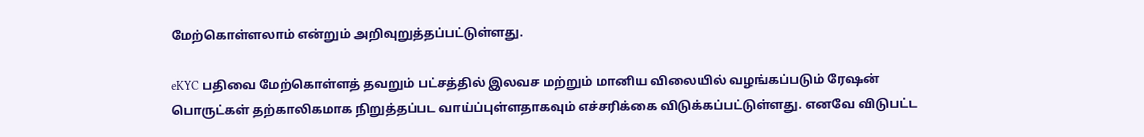மேற்கொள்ளலாம் என்றும் அறிவுறுத்தப்பட்டுள்ளது.

eKYC பதிவை மேற்கொள்ளத் தவறும் பட்சத்தில் இலவச மற்றும் மானிய விலையில் வழங்கப்படும் ரேஷன் பொருட்கள் தற்காலிகமாக நிறுத்தப்பட வாய்ப்புள்ளதாகவும் எச்சரிக்கை விடுக்கப்பட்டுள்ளது. எனவே விடுபட்ட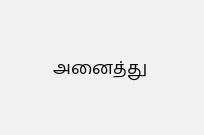அனைத்து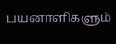பயனாளிகளும்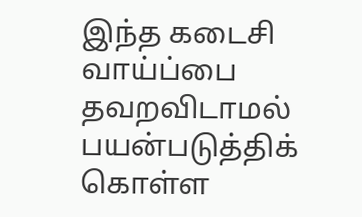இந்த கடைசி வாய்ப்பை தவறவிடாமல் பயன்படுத்திக் கொள்ள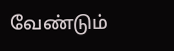வேண்டும்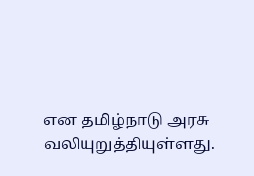என தமிழ்நாடு அரசு வலியுறுத்தியுள்ளது.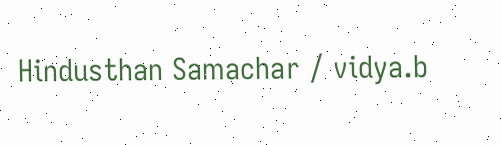Hindusthan Samachar / vidya.b